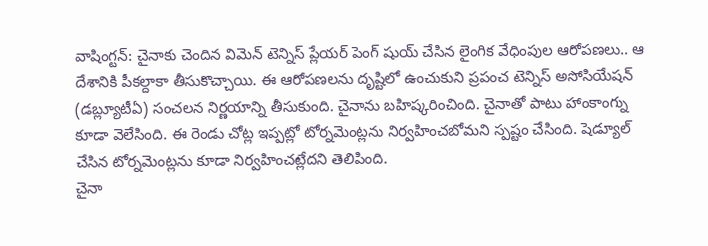వాషింగ్టన్: చైనాకు చెందిన విమెన్ టెన్నిస్ ప్లేయర్ పెంగ్ షుయ్ చేసిన లైంగిక వేధింపుల ఆరోపణలు.. ఆ దేశానికి పీకల్దాకా తీసుకొచ్చాయి. ఈ ఆరోపణలను దృష్టిలో ఉంచుకుని ప్రపంచ టెన్నిస్ అసోసియేషన్ (డబ్ల్యూటీఏ) సంచలన నిర్ణయాన్ని తీసుకుంది. చైనాను బహిష్కరించింది. చైనాతో పాటు హాంకాంగ్ను కూడా వెలేసింది. ఈ రెండు చోట్ల ఇప్పట్లో టోర్నమెంట్లను నిర్వహించబోమని స్పష్టం చేసింది. షెడ్యూల్ చేసిన టోర్నమెంట్లను కూడా నిర్వహించట్లేదని తెలిపింది.
చైనా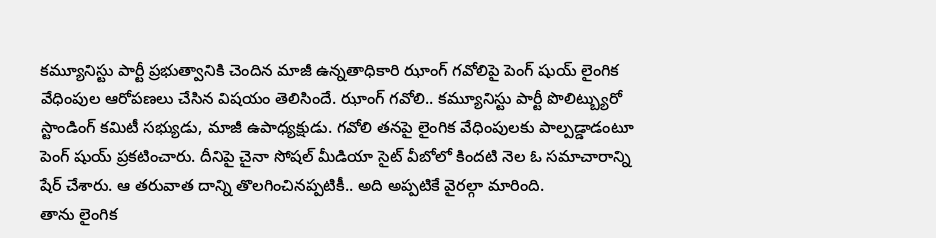కమ్యూనిస్టు పార్టీ ప్రభుత్వానికి చెందిన మాజీ ఉన్నతాధికారి ఝాంగ్ గవోలిపై పెంగ్ షుయ్ లైంగిక వేధింపుల ఆరోపణలు చేసిన విషయం తెలిసిందే. ఝాంగ్ గవోలి.. కమ్యూనిస్టు పార్టీ పొలిట్బ్యురో స్టాండింగ్ కమిటీ సభ్యుడు, మాజీ ఉపాధ్యక్షుడు. గవోలి తనపై లైంగిక వేధింపులకు పాల్పడ్డాడంటూ పెంగ్ షుయ్ ప్రకటించారు. దీనిపై చైనా సోషల్ మీడియా సైట్ వీబోలో కిందటి నెల ఓ సమాచారాన్ని షేర్ చేశారు. ఆ తరువాత దాన్ని తొలగించినప్పటికీ.. అది అప్పటికే వైరల్గా మారింది.
తాను లైంగిక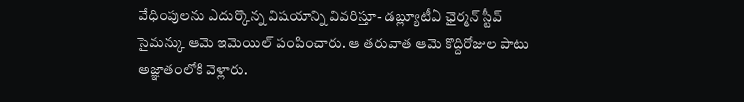వేధింపులను ఎదుర్కొన్న విషయాన్ని వివరిస్తూ- డబ్ల్యూటీఏ ఛైర్మన్ స్టీవ్ సైమన్కు ఆమె ఇమెయిల్ పంపించారు. ఆ తరువాత ఆమె కొద్దిరోజుల పాటు అజ్ఞాతంలోకి వెళ్లారు.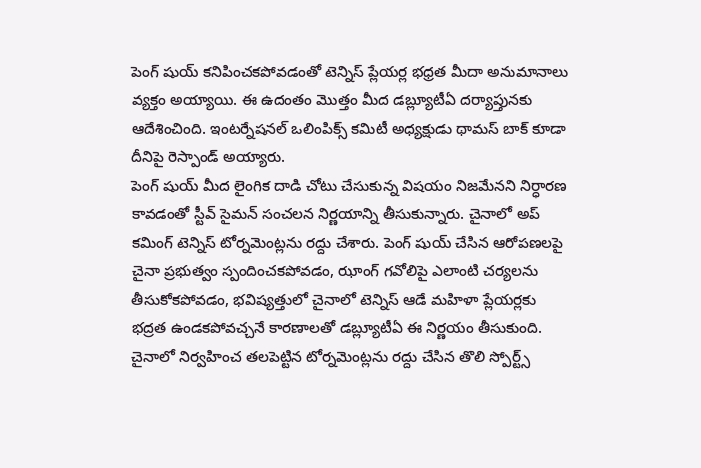పెంగ్ షుయ్ కనిపించకపోవడంతో టెన్నిస్ ప్లేయర్ల భధ్రత మీదా అనుమానాలు వ్యక్తం అయ్యాయి. ఈ ఉదంతం మొత్తం మీద డబ్ల్యూటీఏ దర్యాప్తునకు ఆదేశించింది. ఇంటర్నేషనల్ ఒలింపిక్స్ కమిటీ అధ్యక్షుడు థామస్ బాక్ కూడా దీనిపై రెస్పాండ్ అయ్యారు.
పెంగ్ షుయ్ మీద లైంగిక దాడి చోటు చేసుకున్న విషయం నిజమేనని నిర్ధారణ కావడంతో స్టీవ్ సైమన్ సంచలన నిర్ణయాన్ని తీసుకున్నారు. చైనాలో అప్ కమింగ్ టెన్నిస్ టోర్నమెంట్లను రద్దు చేశారు. పెంగ్ షుయ్ చేసిన ఆరోపణలపై చైనా ప్రభుత్వం స్పందించకపోవడం, ఝాంగ్ గవోలిపై ఎలాంటి చర్యలను తీసుకోకపోవడం, భవిష్యత్తులో చైనాలో టెన్నిస్ ఆడే మహిళా ప్లేయర్లకు భద్రత ఉండకపోవచ్చనే కారణాలతో డబ్ల్యూటీఏ ఈ నిర్ణయం తీసుకుంది.
చైనాలో నిర్వహించ తలపెట్టిన టోర్నమెంట్లను రద్దు చేసిన తొలి స్పోర్ట్స్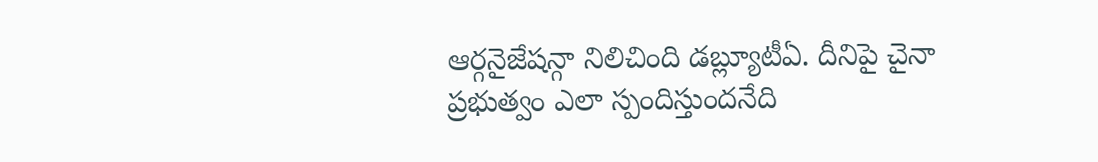ఆర్గనైజేషన్గా నిలిచింది డబ్ల్యూటీఏ. దీనిపై చైనా ప్రభుత్వం ఎలా స్పందిస్తుందనేది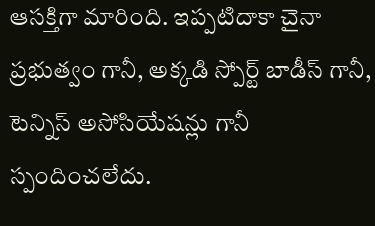ఆసక్తిగా మారింది. ఇప్పటిదాకా చైనా ప్రభుత్వం గానీ, అక్కడి స్పోర్ట్ బాడీస్ గానీ, టెన్నిస్ అసోసియేషన్లు గానీ స్పందించలేదు.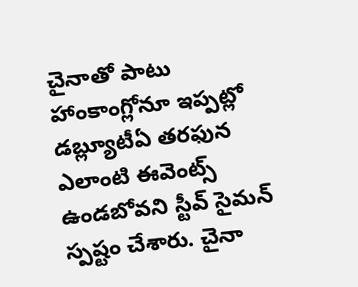చైనాతో పాటు హాంకాంగ్లోనూ ఇప్పట్లో డబ్ల్యూటీఏ తరఫున ఎలాంటి ఈవెంట్స్ ఉండబోవని స్టీవ్ సైమన్ స్పష్టం చేశారు. చైనా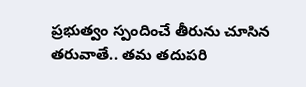ప్రభుత్వం స్పందించే తీరును చూసిన తరువాతే.. తమ తదుపరి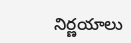నిర్ణయాలు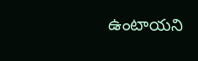ఉంటాయని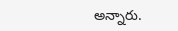అన్నారు.